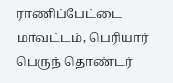ராணிப்பேட்டை மாவட்டம், பெரியார் பெருந் தொண்டர்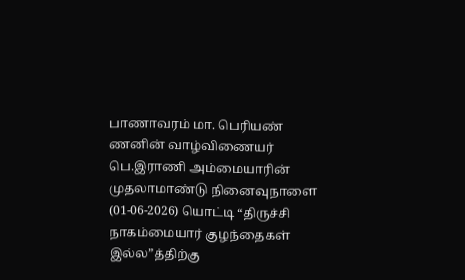பாணாவரம் மா. பெரியண் ணனின் வாழ்விணையர் பெ.இராணி அம்மையாரின் முதலாமாண்டு நினைவுநாளை (01-06-2026) யொட்டி “திருச்சி நாகம்மையார் குழந்தைகள் இல்ல”த்திற்கு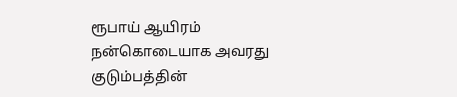ரூபாய் ஆயிரம் நன்கொடையாக அவரது குடும்பத்தின்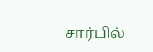சார்பில்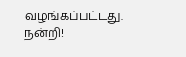வழங்கப்பட்டது. நன்றி!